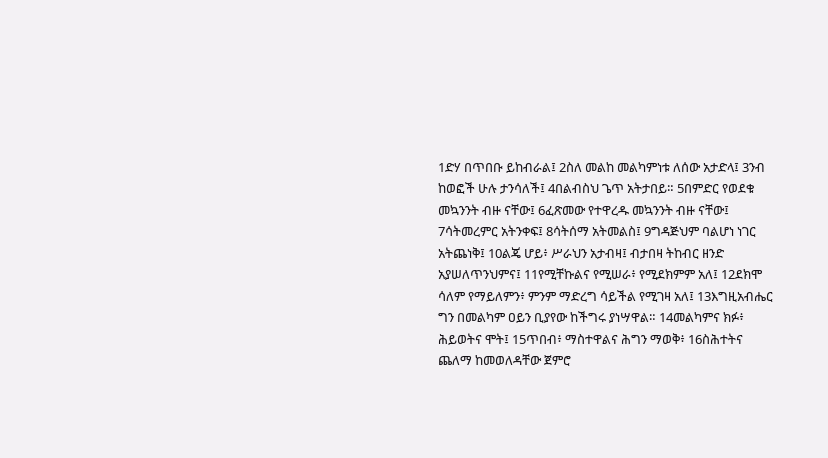1ድሃ በጥበቡ ይከብራል፤ 2ስለ መልከ መልካምነቱ ለሰው አታድላ፤ 3ንብ ከወፎች ሁሉ ታንሳለች፤ 4በልብስህ ጌጥ አትታበይ። 5በምድር የወደቁ መኳንንት ብዙ ናቸው፤ 6ፈጽመው የተዋረዱ መኳንንት ብዙ ናቸው፤ 7ሳትመረምር አትንቀፍ፤ 8ሳትሰማ አትመልስ፤ 9ግዳጅህም ባልሆነ ነገር አትጨነቅ፤ 10ልጄ ሆይ፥ ሥራህን አታብዛ፤ ብታበዛ ትከብር ዘንድ አያሠለጥንህምና፤ 11የሚቸኩልና የሚሠራ፥ የሚደክምም አለ፤ 12ደክሞ ሳለም የማይለምን፥ ምንም ማድረግ ሳይችል የሚገዛ አለ፤ 13እግዚአብሔር ግን በመልካም ዐይን ቢያየው ከችግሩ ያነሣዋል። 14መልካምና ክፉ፥ ሕይወትና ሞት፤ 15ጥበብ፥ ማስተዋልና ሕግን ማወቅ፥ 16ስሕተትና ጨለማ ከመወለዳቸው ጀምሮ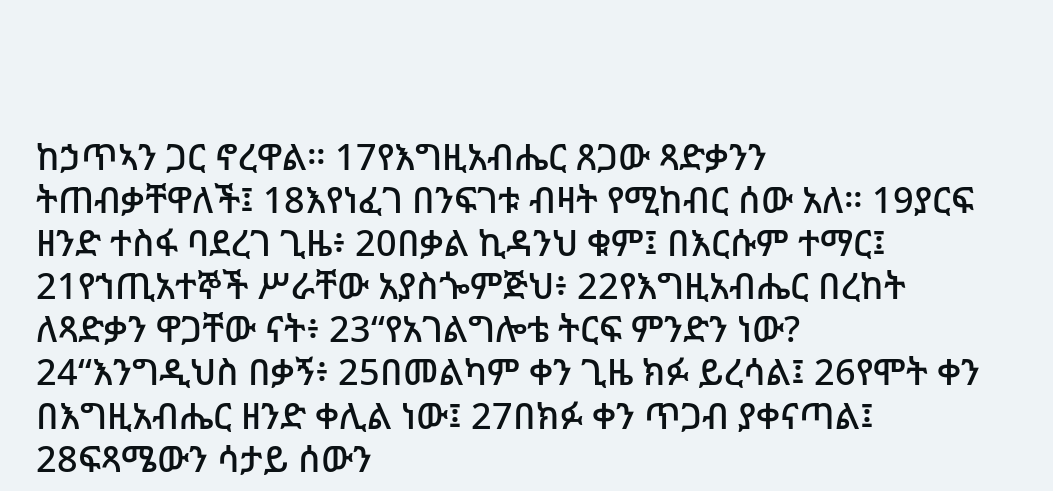ከኃጥኣን ጋር ኖረዋል። 17የእግዚአብሔር ጸጋው ጻድቃንን ትጠብቃቸዋለች፤ 18እየነፈገ በንፍገቱ ብዛት የሚከብር ሰው አለ። 19ያርፍ ዘንድ ተስፋ ባደረገ ጊዜ፥ 20በቃል ኪዳንህ ቁም፤ በእርሱም ተማር፤ 21የኀጢአተኞች ሥራቸው አያስጐምጅህ፥ 22የእግዚአብሔር በረከት ለጻድቃን ዋጋቸው ናት፥ 23“የአገልግሎቴ ትርፍ ምንድን ነው? 24“እንግዲህስ በቃኝ፥ 25በመልካም ቀን ጊዜ ክፉ ይረሳል፤ 26የሞት ቀን በእግዚአብሔር ዘንድ ቀሊል ነው፤ 27በክፉ ቀን ጥጋብ ያቀናጣል፤ 28ፍጻሜውን ሳታይ ሰውን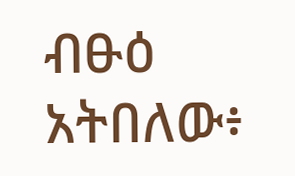ብፁዕ አትበለው፥